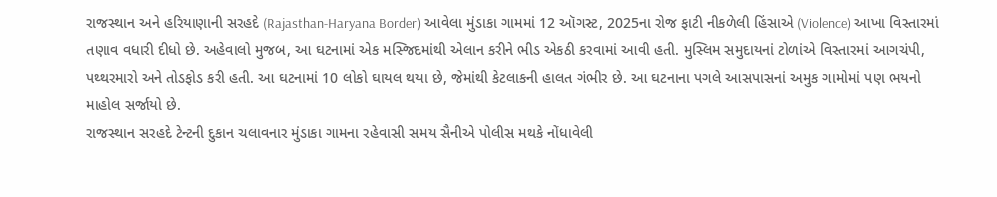રાજસ્થાન અને હરિયાણાની સરહદે (Rajasthan-Haryana Border) આવેલા મુંડાકા ગામમાં 12 ઑગસ્ટ, 2025ના રોજ ફાટી નીકળેલી હિંસાએ (Violence) આખા વિસ્તારમાં તણાવ વધારી દીધો છે. અહેવાલો મુજબ, આ ઘટનામાં એક મસ્જિદમાંથી એલાન કરીને ભીડ એકઠી કરવામાં આવી હતી. મુસ્લિમ સમુદાયનાં ટોળાંએ વિસ્તારમાં આગચંપી, પથ્થરમારો અને તોડફોડ કરી હતી. આ ઘટનામાં 10 લોકો ઘાયલ થયા છે, જેમાંથી કેટલાકની હાલત ગંભીર છે. આ ઘટનાના પગલે આસપાસનાં અમુક ગામોમાં પણ ભયનો માહોલ સર્જાયો છે.
રાજસ્થાન સરહદે ટેન્ટની દુકાન ચલાવનાર મુંડાકા ગામના રહેવાસી સમય સૈનીએ પોલીસ મથકે નોંધાવેલી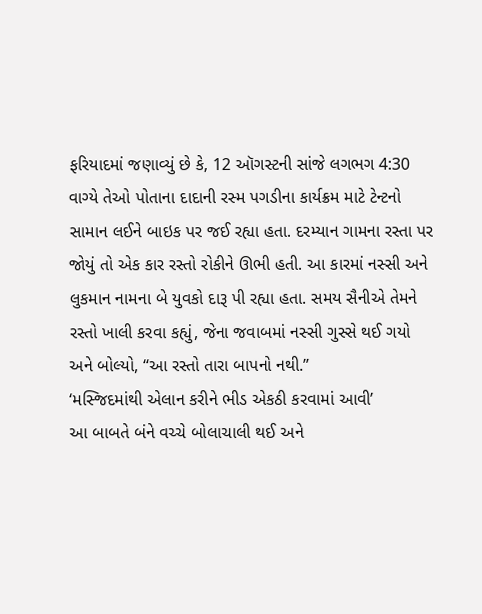ફરિયાદમાં જણાવ્યું છે કે, 12 ઑગસ્ટની સાંજે લગભગ 4:30 વાગ્યે તેઓ પોતાના દાદાની રસ્મ પગડીના કાર્યક્રમ માટે ટેન્ટનો સામાન લઈને બાઇક પર જઈ રહ્યા હતા. દરમ્યાન ગામના રસ્તા પર જોયું તો એક કાર રસ્તો રોકીને ઊભી હતી. આ કારમાં નસ્સી અને લુકમાન નામના બે યુવકો દારૂ પી રહ્યા હતા. સમય સૈનીએ તેમને રસ્તો ખાલી કરવા કહ્યું, જેના જવાબમાં નસ્સી ગુસ્સે થઈ ગયો અને બોલ્યો, “આ રસ્તો તારા બાપનો નથી.”
‘મસ્જિદમાંથી એલાન કરીને ભીડ એકઠી કરવામાં આવી’
આ બાબતે બંને વચ્ચે બોલાચાલી થઈ અને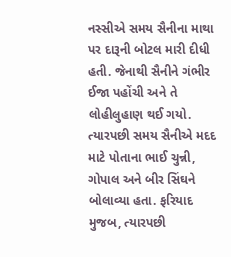નસ્સીએ સમય સૈનીના માથા પર દારૂની બોટલ મારી દીધી હતી. જેનાથી સૈનીને ગંભીર ઈજા પહોંચી અને તે લોહીલુહાણ થઈ ગયો. ત્યારપછી સમય સૈનીએ મદદ માટે પોતાના ભાઈ ચુન્ની, ગોપાલ અને બીર સિંઘને બોલાવ્યા હતા. ફરિયાદ મુજબ, ત્યારપછી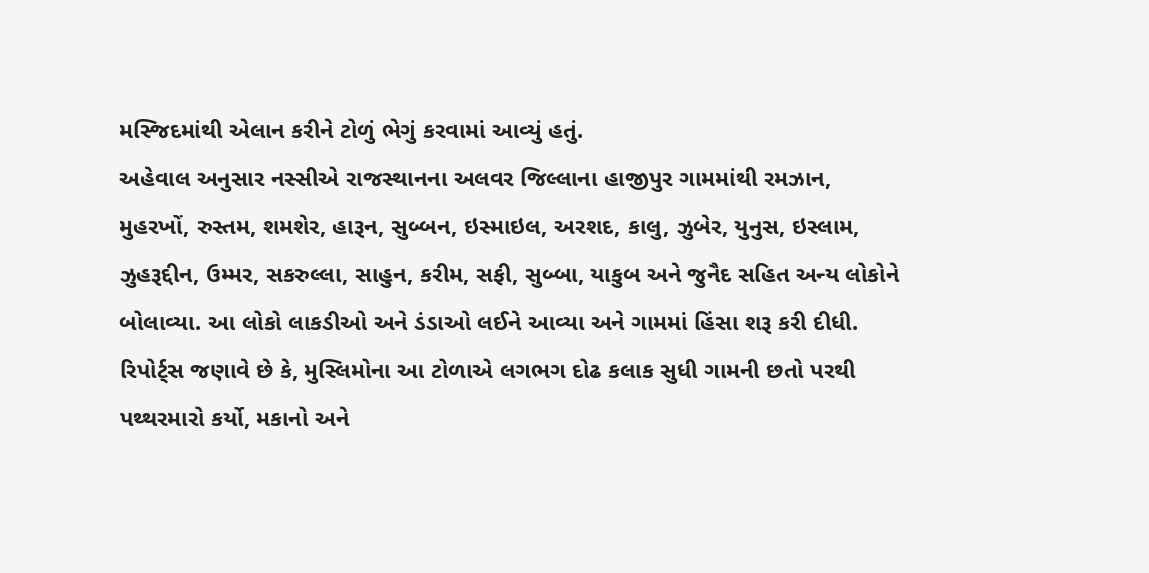મસ્જિદમાંથી એલાન કરીને ટોળું ભેગું કરવામાં આવ્યું હતું.
અહેવાલ અનુસાર નસ્સીએ રાજસ્થાનના અલવર જિલ્લાના હાજીપુર ગામમાંથી રમઝાન, મુહરખોં, રુસ્તમ, શમશેર, હારૂન, સુબ્બન, ઇસ્માઇલ, અરશદ, કાલુ, ઝુબેર, યુનુસ, ઇસ્લામ, ઝુહરૂદ્દીન, ઉમ્મર, સકરુલ્લા, સાહુન, કરીમ, સફી, સુબ્બા, યાકુબ અને જુનૈદ સહિત અન્ય લોકોને બોલાવ્યા. આ લોકો લાકડીઓ અને ડંડાઓ લઈને આવ્યા અને ગામમાં હિંસા શરૂ કરી દીધી.
રિપોર્ટ્સ જણાવે છે કે, મુસ્લિમોના આ ટોળાએ લગભગ દોઢ કલાક સુધી ગામની છતો પરથી પથ્થરમારો કર્યો, મકાનો અને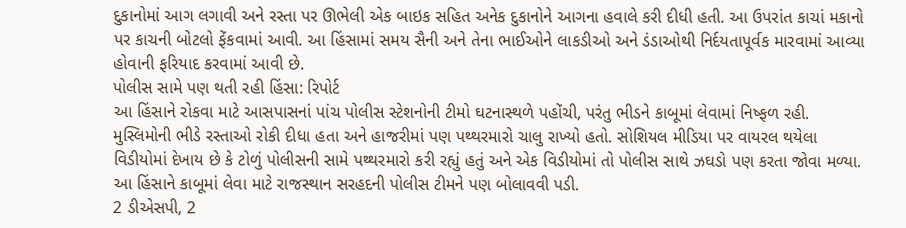દુકાનોમાં આગ લગાવી અને રસ્તા પર ઊભેલી એક બાઇક સહિત અનેક દુકાનોને આગના હવાલે કરી દીધી હતી. આ ઉપરાંત કાચાં મકાનો પર કાચની બોટલો ફેંકવામાં આવી. આ હિંસામાં સમય સૈની અને તેના ભાઈઓને લાકડીઓ અને ડંડાઓથી નિર્દયતાપૂર્વક મારવામાં આવ્યા હોવાની ફરિયાદ કરવામાં આવી છે.
પોલીસ સામે પણ થતી રહી હિંસા: રિપોર્ટ
આ હિંસાને રોકવા માટે આસપાસનાં પાંચ પોલીસ સ્ટેશનોની ટીમો ઘટનાસ્થળે પહોંચી, પરંતુ ભીડને કાબૂમાં લેવામાં નિષ્ફળ રહી. મુસ્લિમોની ભીડે રસ્તાઓ રોકી દીધા હતા અને હાજરીમાં પણ પથ્થરમારો ચાલુ રાખ્યો હતો. સોશિયલ મીડિયા પર વાયરલ થયેલા વિડીયોમાં દેખાય છે કે ટોળું પોલીસની સામે પથ્થરમારો કરી રહ્યું હતું અને એક વિડીયોમાં તો પોલીસ સાથે ઝઘડો પણ કરતા જોવા મળ્યા. આ હિંસાને કાબૂમાં લેવા માટે રાજસ્થાન સરહદની પોલીસ ટીમને પણ બોલાવવી પડી.
2 ડીએસપી, 2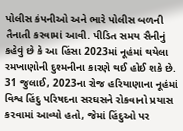પોલીસ કંપનીઓ અને ભારે પોલીસ બળની તૈનાતી કરવામાં આવી. પીડિત સમય સૈનીનું કહેવું છે કે આ હિંસા 2023માં નૂહંમાં થયેલા રમખાણોની દુશ્મનીના કારણે થઈ હોઈ શકે છે. 31 જુલાઈ, 2023ના રોજ હરિયાણાના નૂહંમાં વિશ્વ હિંદુ પરિષદના સરઘસને રોકવાનો પ્રયાસ કરવામાં આવ્યો હતો, જેમાં હિંદુઓ પર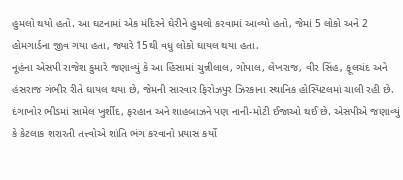હુમલો થયો હતો. આ ઘટનામાં એક મંદિરને ઘેરીને હુમલો કરવામાં આવ્યો હતો, જેમાં 5 લોકો અને 2 હોમગાર્ડના જીવ ગયા હતા, જ્યારે 15થી વધુ લોકો ઘાયલ થયા હતા.
નૂહંના એસપી રાજેશ કુમારે જણાવ્યું કે આ હિંસામાં ચુન્નીલાલ, ગોપાલ, લેખરાજ, વીર સિંહ, ફૂલચંદ અને હંસરાજ ગંભીર રીતે ઘાયલ થયા છે, જેમની સારવાર ફિરોઝપુર ઝિરકાના સ્થાનિક હોસ્પિટલમાં ચાલી રહી છે. દંગાખોર ભીડમાં સામેલ ખુર્શીદ, ફરહાન અને શાહબાઝને પણ નાની-મોટી ઈજાઓ થઈ છે. એસપીએ જણાવ્યું કે કેટલાક શરારતી તત્ત્વોએ શાંતિ ભંગ કરવાનો પ્રયાસ કર્યો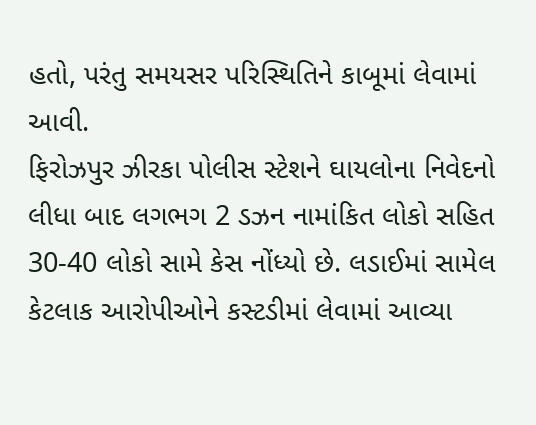હતો, પરંતુ સમયસર પરિસ્થિતિને કાબૂમાં લેવામાં આવી.
ફિરોઝપુર ઝીરકા પોલીસ સ્ટેશને ઘાયલોના નિવેદનો લીધા બાદ લગભગ 2 ડઝન નામાંકિત લોકો સહિત 30-40 લોકો સામે કેસ નોંધ્યો છે. લડાઈમાં સામેલ કેટલાક આરોપીઓને કસ્ટડીમાં લેવામાં આવ્યા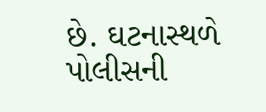છે. ઘટનાસ્થળે પોલીસની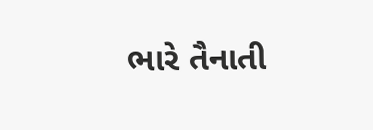ભારે તૈનાતી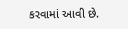કરવામાં આવી છે.